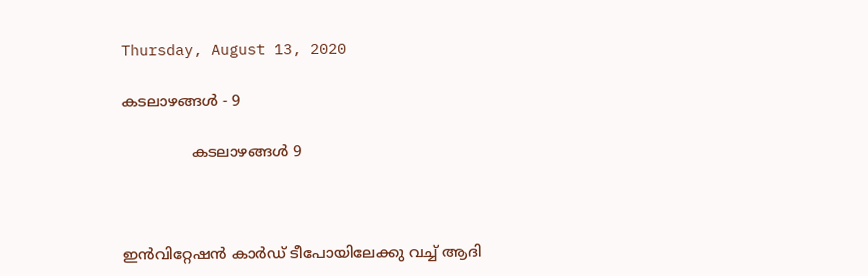Thursday, August 13, 2020

കടലാഴങ്ങൾ - 9

               കടലാഴങ്ങൾ 9



ഇൻവിറ്റേഷൻ കാർഡ് ടീപോയിലേക്കു വച്ച് ആദി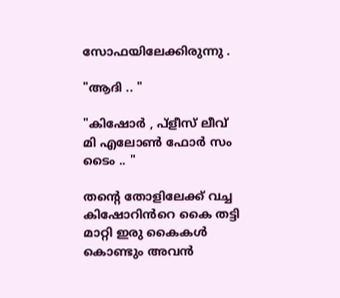സോഫയിലേക്കിരുന്നു .

"ആദി .. "

"കിഷോർ , പ്ളീസ് ലീവ് മി എലോൺ ഫോർ സം ടൈം .. "

തൻ്റെ തോളിലേക്ക് വച്ച കിഷോറിൻറെ കൈ തട്ടി മാറ്റി ഇരു കൈകൾ കൊണ്ടും അവൻ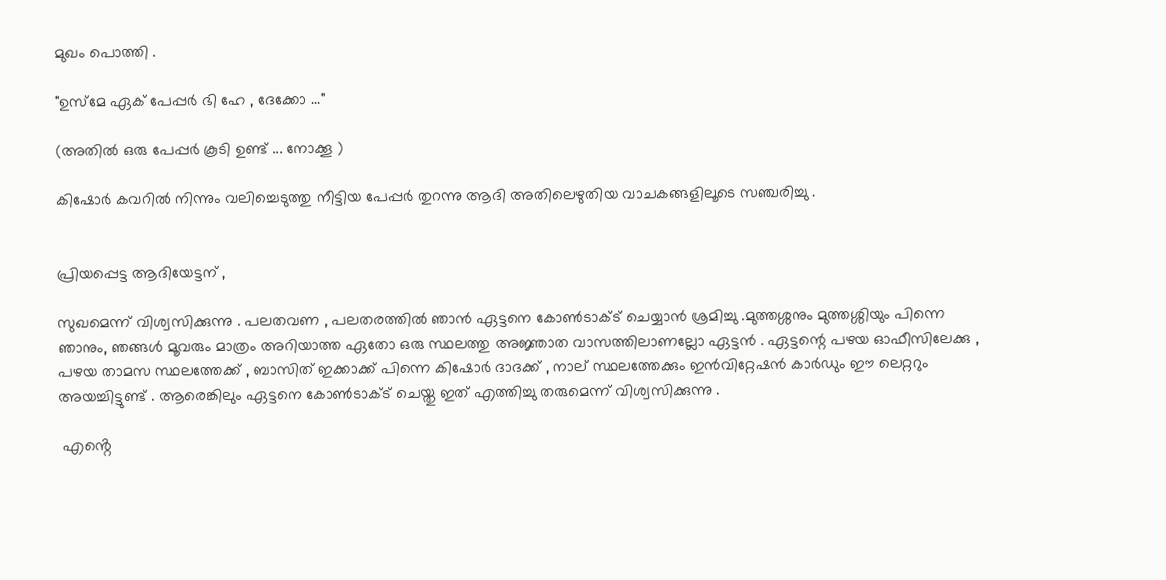മുഖം പൊത്തി .

"ഉസ്‌മേ ഏക് പേപ്പർ ഭി ഹേ , ദേക്കോ ..."

(അതിൽ ഒരു പേപ്പർ കൂടി ഉണ്ട് ... നോക്കൂ )

കിഷോർ കവറിൽ നിന്നും വലിച്ചെടുത്തു നീട്ടിയ പേപ്പർ തുറന്നു ആദി അതിലെഴുതിയ വാചകങ്ങളിലൂടെ സഞ്ചരിച്ചു .


പ്രിയപ്പെട്ട ആദിയേട്ടന് ,

സുഖമെന്ന് വിശ്വസിക്കുന്നു . പലതവണ , പലതരത്തിൽ ഞാൻ ഏട്ടനെ കോൺടാക്ട് ചെയ്യാൻ ശ്രമിച്ചു .മുത്തശ്ശനും മുത്തശ്ശിയും പിന്നെ ഞാനും, ഞങ്ങൾ മൂവരും മാത്രം അറിയാത്ത ഏതോ ഒരു സ്ഥലത്തു അജ്ഞാത വാസത്തിലാണല്ലോ ഏട്ടൻ . ഏട്ടന്റെ പഴയ ഓഫീസിലേക്കു , പഴയ താമസ സ്ഥലത്തേക്ക് , ബാസിത് ഇക്കാക്ക് പിന്നെ കിഷോർ ദാദക്ക് , നാല് സ്ഥലത്തേക്കും ഇൻവിറ്റേഷൻ കാർഡും ഈ ലെറ്ററും അയച്ചിട്ടുണ്ട് . ആരെങ്കിലും ഏട്ടനെ കോൺടാക്ട് ചെയ്തു ഇത് എത്തിച്ചു തരുമെന്ന് വിശ്വസിക്കുന്നു .

 എൻ്റെ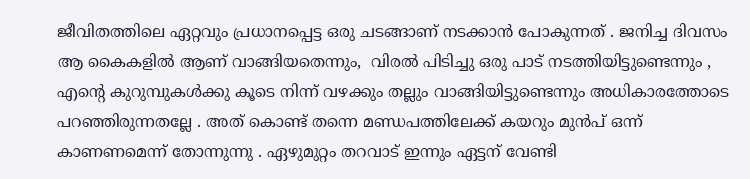ജീവിതത്തിലെ ഏറ്റവും പ്രധാനപ്പെട്ട ഒരു ചടങ്ങാണ് നടക്കാൻ പോകുന്നത് . ജനിച്ച ദിവസം ആ കൈകളിൽ ആണ് വാങ്ങിയതെന്നും,  വിരൽ പിടിച്ചു ഒരു പാട് നടത്തിയിട്ടുണ്ടെന്നും , എൻ്റെ കുറുമ്പുകൾക്കു കൂടെ നിന്ന് വഴക്കും തല്ലും വാങ്ങിയിട്ടുണ്ടെന്നും അധികാരത്തോടെ പറഞ്ഞിരുന്നതല്ലേ . അത് കൊണ്ട് തന്നെ മണ്ഡപത്തിലേക്ക് കയറും മുൻപ് ഒന്ന് കാണണമെന്ന് തോന്നുന്നു . ഏഴുമുറ്റം തറവാട് ഇന്നും ഏട്ടന് വേണ്ടി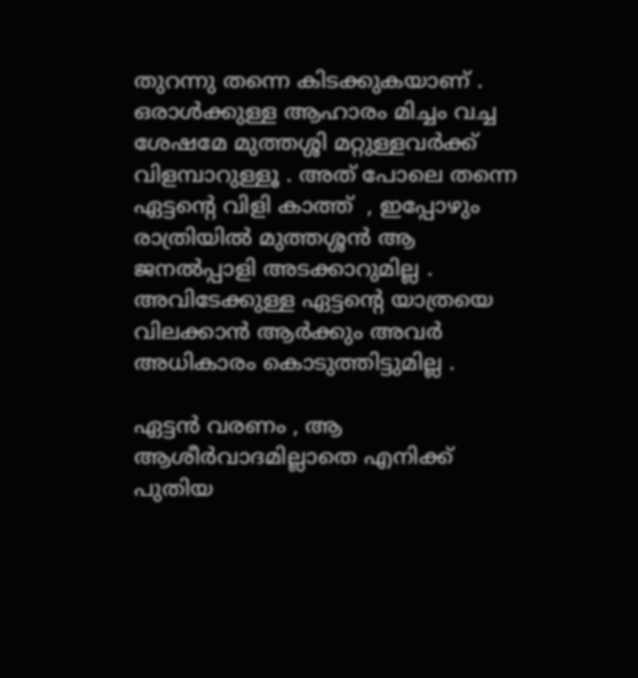തുറന്നു തന്നെ കിടക്കുകയാണ് . ഒരാൾക്കുള്ള ആഹാരം മിച്ചം വച്ച ശേഷമേ മുത്തശ്ശി മറ്റുള്ളവർക്ക് വിളമ്പാറുള്ളൂ . അത് പോലെ തന്നെ ഏട്ടന്റെ വിളി കാത്ത്  , ഇപ്പോഴും രാത്രിയിൽ മുത്തശ്ശൻ ആ ജനൽപ്പാളി അടക്കാറുമില്ല . അവിടേക്കുള്ള ഏട്ടന്റെ യാത്രയെ വിലക്കാൻ ആർക്കും അവർ അധികാരം കൊടുത്തിട്ടുമില്ല .

ഏട്ടൻ വരണം , ആ ആശീർവാദമില്ലാതെ എനിക്ക് പുതിയ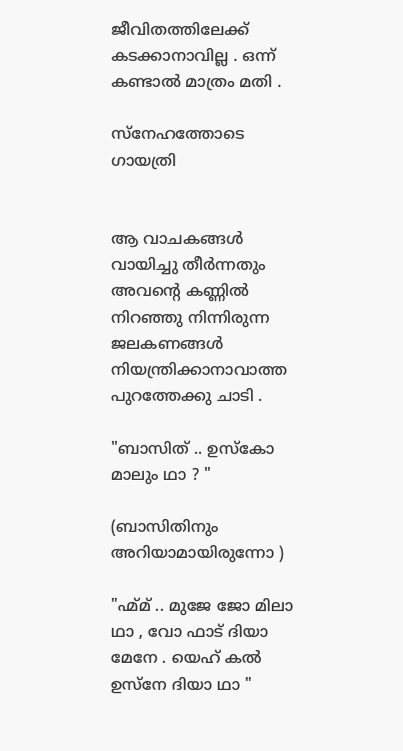ജീവിതത്തിലേക്ക് കടക്കാനാവില്ല . ഒന്ന് കണ്ടാൽ മാത്രം മതി .

സ്നേഹത്തോടെ
ഗായത്രി


ആ വാചകങ്ങൾ വായിച്ചു തീർന്നതും അവൻ്റെ കണ്ണിൽ നിറഞ്ഞു നിന്നിരുന്ന ജലകണങ്ങൾ നിയന്ത്രിക്കാനാവാത്ത പുറത്തേക്കു ചാടി .

"ബാസിത് .. ഉസ്‌കോ മാലും ഥാ ? "

(ബാസിതിനും അറിയാമായിരുന്നോ )

"ഹ്മ്മ് .. മുജേ ജോ മിലാ ഥാ , വോ ഫാട് ദിയാ മേനേ . യെഹ് കൽ ഉസ്‌നേ ദിയാ ഥാ "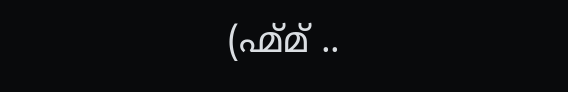(ഹ്മ്മ് ..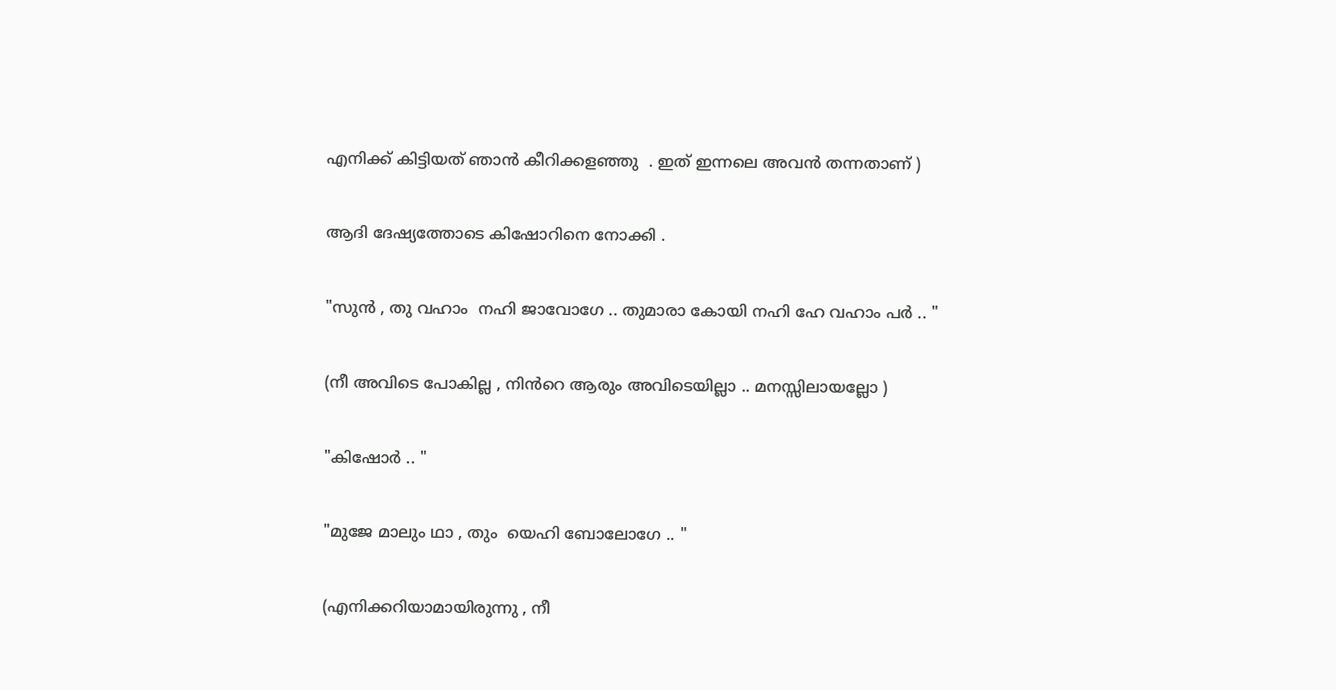എനിക്ക് കിട്ടിയത് ഞാൻ കീറിക്കളഞ്ഞു  . ഇത് ഇന്നലെ അവൻ തന്നതാണ് )

ആദി ദേഷ്യത്തോടെ കിഷോറിനെ നോക്കി .

"സുൻ , തു വഹാം  നഹി ജാവോഗേ .. തുമാരാ കോയി നഹി ഹേ വഹാം പർ .. "

(നീ അവിടെ പോകില്ല , നിൻറെ ആരും അവിടെയില്ലാ .. മനസ്സിലായല്ലോ )

"കിഷോർ .. "

"മുജേ മാലും ഥാ , തും  യെഹി ബോലോഗേ .. "

(എനിക്കറിയാമായിരുന്നു , നീ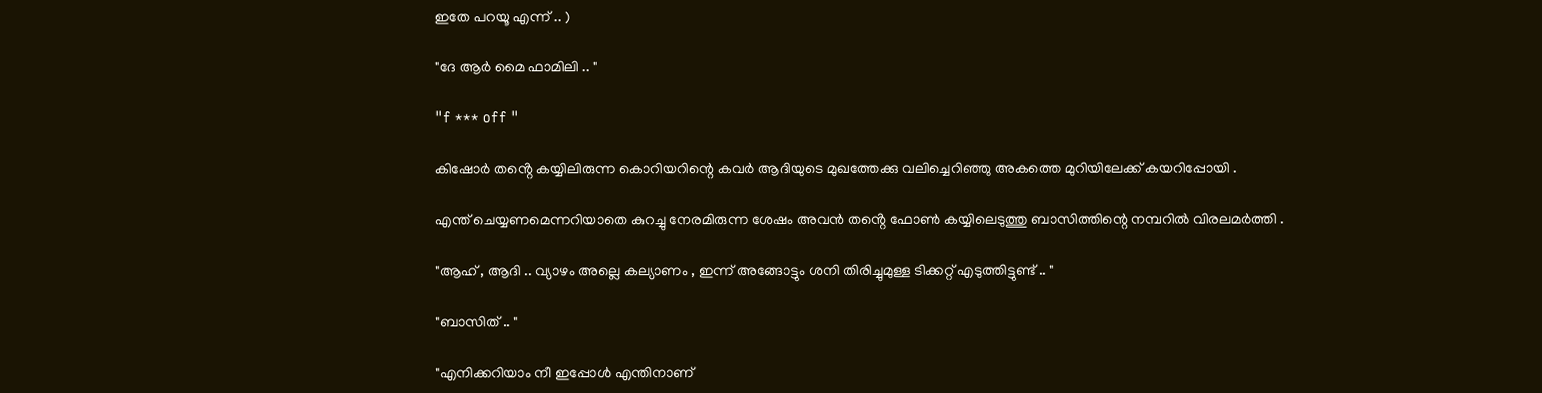ഇതേ പറയൂ എന്ന് .. )

"ദേ ആർ മൈ ഫാമിലി .. "

"f *** off "

കിഷോർ തൻ്റെ കയ്യിലിരുന്ന കൊറിയറിന്റെ കവർ ആദിയുടെ മുഖത്തേക്കു വലിച്ചെറിഞ്ഞു അകത്തെ മുറിയിലേക്ക് കയറിപ്പോയി .

എന്ത് ചെയ്യണമെന്നറിയാതെ കുറച്ചു നേരമിരുന്ന ശേഷം അവൻ തൻ്റെ ഫോൺ കയ്യിലെടുത്തു ബാസിത്തിന്റെ നമ്പറിൽ വിരലമർത്തി .

"ആഹ് , ആദി .. വ്യാഴം അല്ലെ കല്യാണം , ഇന്ന് അങ്ങോട്ടും ശനി തിരിച്ചുമുള്ള ടിക്കറ്റ് എടുത്തിട്ടുണ്ട് .. "

"ബാസിത് .. "

"എനിക്കറിയാം നീ ഇപ്പോൾ എന്തിനാണ്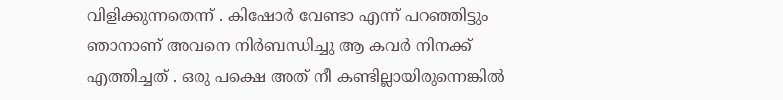വിളിക്കുന്നതെന്ന് . കിഷോർ വേണ്ടാ എന്ന് പറഞ്ഞിട്ടും ഞാനാണ് അവനെ നിർബന്ധിച്ചു ആ കവർ നിനക്ക് എത്തിച്ചത് . ഒരു പക്ഷെ അത് നീ കണ്ടില്ലായിരുന്നെങ്കിൽ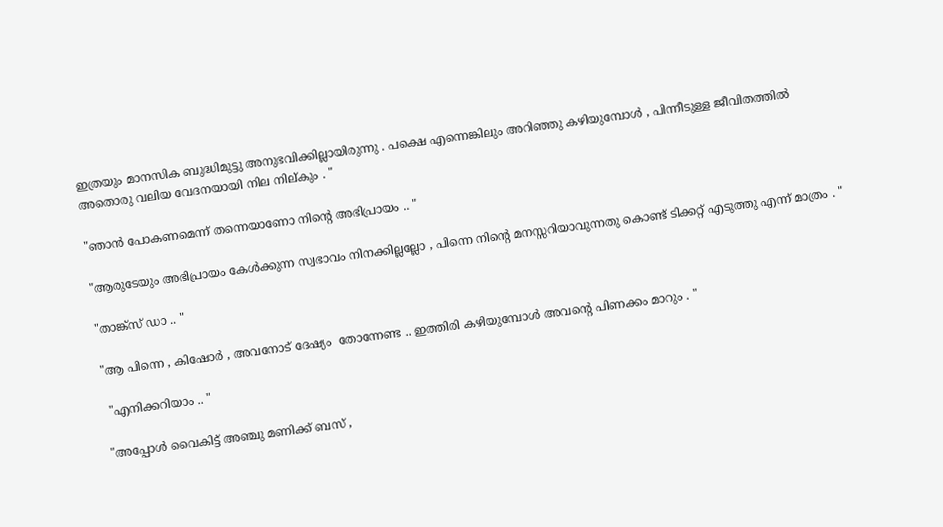ഇത്രയും മാനസിക ബുദ്ധിമുട്ടു അനുഭവിക്കില്ലായിരുന്നു . പക്ഷെ എന്നെങ്കിലും അറിഞ്ഞു കഴിയുമ്പോൾ , പിന്നീടുള്ള ജീവിതത്തിൽ അതൊരു വലിയ വേദനയായി നില നില്കും . "

"ഞാൻ പോകണമെന്ന് തന്നെയാണോ നിന്റെ അഭിപ്രായം .. "

"ആരുടേയും അഭിപ്രായം കേൾക്കുന്ന സ്വഭാവം നിനക്കില്ലല്ലോ , പിന്നെ നിന്റെ മനസ്സറിയാവുന്നതു കൊണ്ട് ടിക്കറ്റ് എടുത്തു എന്ന് മാത്രം . "

"താങ്ക്സ് ഡാ .. "

"ആ പിന്നെ , കിഷോർ , അവനോട് ദേഷ്യം  തോന്നേണ്ട .. ഇത്തിരി കഴിയുമ്പോൾ അവൻ്റെ പിണക്കം മാറും . "

 "എനിക്കറിയാം .. "

"അപ്പോൾ വൈകിട്ട് അഞ്ചു മണിക്ക് ബസ് ,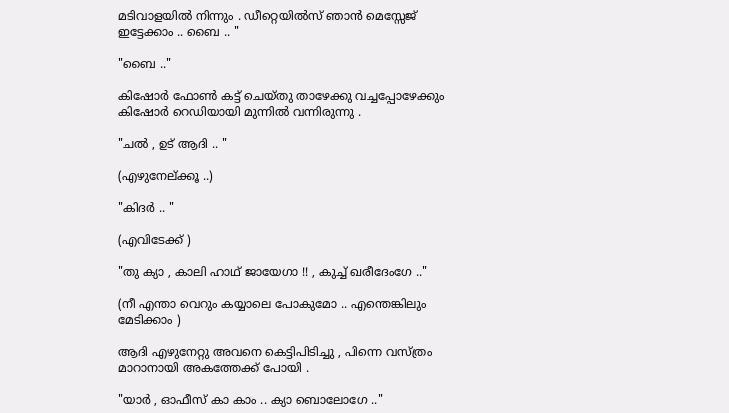മടിവാളയിൽ നിന്നും . ഡീറ്റെയിൽസ് ഞാൻ മെസ്സേജ് ഇട്ടേക്കാം .. ബൈ .. "

"ബൈ .."

കിഷോർ ഫോൺ കട്ട് ചെയ്തു താഴേക്കു വച്ചപ്പോഴേക്കും കിഷോർ റെഡിയായി മുന്നിൽ വന്നിരുന്നു .

"ചൽ , ഉട് ആദി .. "

(എഴുനേല്ക്കൂ ..)

"കിദർ .. "

(എവിടേക്ക് )

"തു ക്യാ , കാലി ഹാഥ് ജായേഗാ !! , കുച്ച് ഖരീദേംഗേ .."

(നീ എന്താ വെറും കയ്യാലെ പോകുമോ .. എന്തെങ്കിലും മേടിക്കാം )

ആദി എഴുനേറ്റു അവനെ കെട്ടിപിടിച്ചു , പിന്നെ വസ്ത്രം മാറാനായി അകത്തേക്ക് പോയി .

"യാർ , ഓഫീസ് കാ കാം .. ക്യാ ബൊലോഗേ .."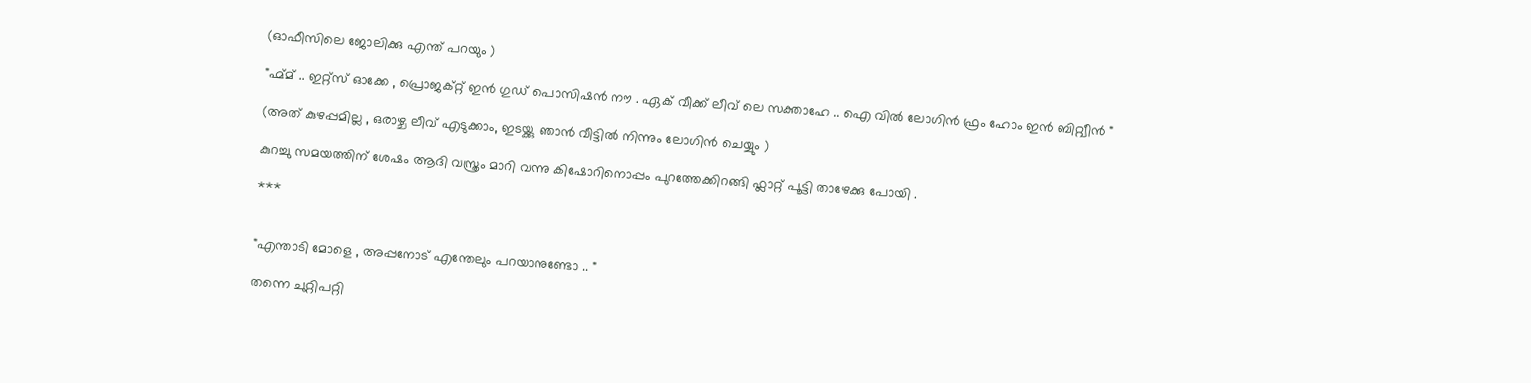(ഓഫീസിലെ ജോലിക്കു എന്ത് പറയും )

"ഹ്മ്മ് .. ഇറ്റ്സ് ഓക്കേ , പ്രൊജക്റ്റ് ഇൻ ഗുഡ് പൊസിഷൻ നൗ . ഏക് വീക്ക് ലീവ് ലെ സക്താഹേ .. ഐ വിൽ ലോഗിൻ ഫ്രം ഹോം ഇൻ ബിറ്റ്വീൻ "

(അത് കുഴപ്പമില്ല , ഒരാഴ്ച ലീവ് എടുക്കാം, ഇടയ്ക്കു ഞാൻ വീട്ടിൽ നിന്നും ലോഗിൻ ചെയ്യും )

കുറച്ചു സമയത്തിന് ശേഷം ആദി വസ്ത്രം മാറി വന്നു കിഷോറിനൊപ്പം പുറത്തേക്കിറങ്ങി ഫ്ലാറ്റ് പൂട്ടി താഴേക്കു പോയി .

***


"എന്താടി മോളെ , അപ്പനോട് എന്തേലും പറയാനുണ്ടോ .. "

തന്നെ ചുറ്റിപറ്റി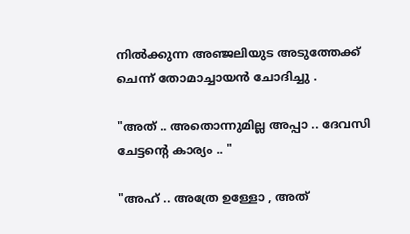നിൽക്കുന്ന അഞ്ജലിയുട അടുത്തേക്ക് ചെന്ന് തോമാച്ചായൻ ചോദിച്ചു .

"അത് .. അതൊന്നുമില്ല അപ്പാ .. ദേവസി ചേട്ടന്റെ കാര്യം .. "

"അഹ് .. അത്രേ ഉള്ളോ , അത്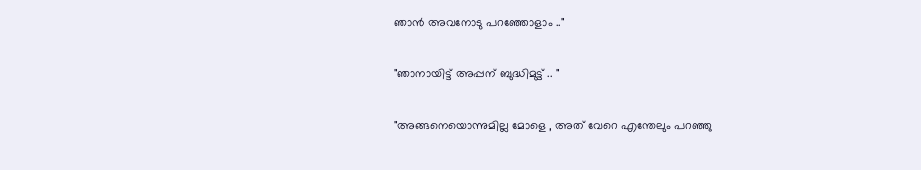ഞാൻ അവനോടു പറഞ്ഞോളാം .."

"ഞാനായിട്ട് അപ്പന് ബുദ്ധിമുട്ട് .. "

"അങ്ങനെയൊന്നുമില്ല മോളെ , അത് വേറെ എന്തേലും പറഞ്ഞു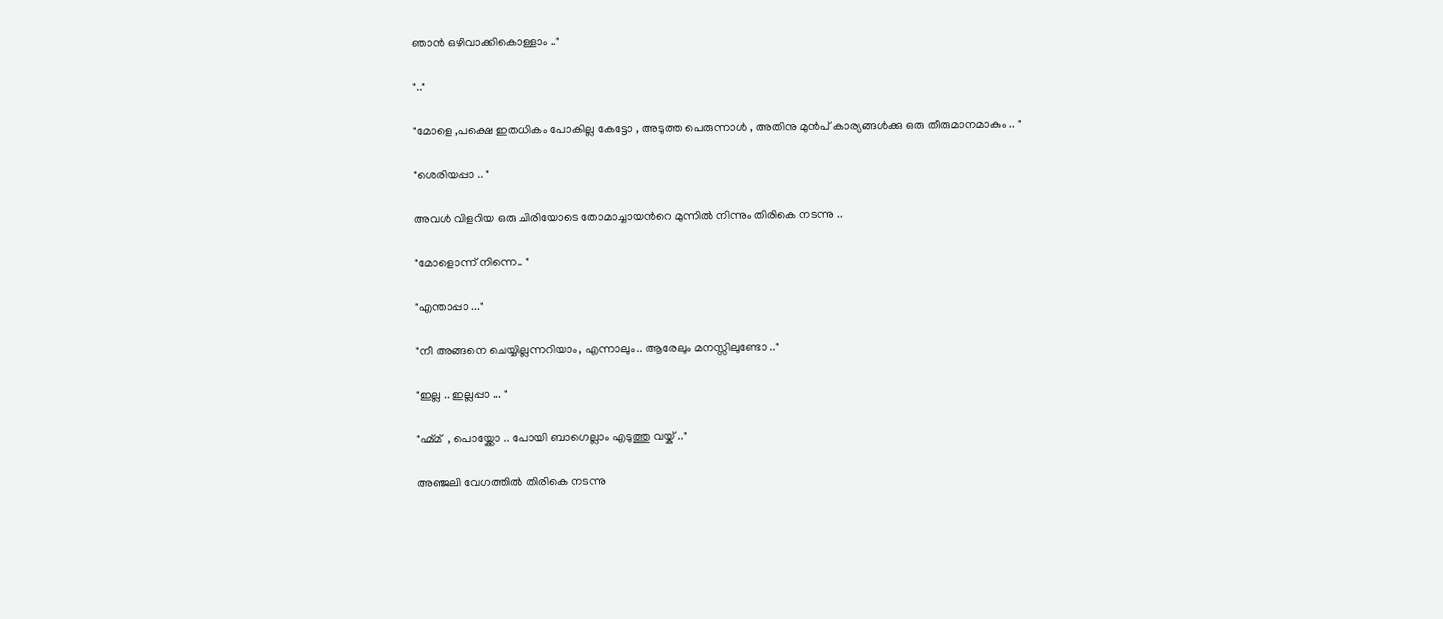ഞാൻ ഒഴിവാക്കികൊള്ളാം .."

".."

"മോളെ ,പക്ഷെ ഇതധികം പോകില്ല കേട്ടോ , അടുത്ത പെരുന്നാൾ , അതിനു മുൻപ് കാര്യങ്ങൾക്കു ഒരു തീരുമാനമാകും .. "

"ശെരിയപ്പാ .. "

അവൾ വിളറിയ ഒരു ചിരിയോടെ തോമാച്ചായൻറെ മുന്നിൽ നിന്നും തിരികെ നടന്നു ..

"മോളൊന്ന് നിന്നെ.. "

"എന്താപ്പാ ..."

"നീ അങ്ങനെ ചെയ്യില്ലന്നറിയാം, എന്നാലും.. ആരേലും മനസ്സിലുണ്ടോ .."

"ഇല്ല .. ഇല്ലപ്പാ ... "

"ഹ്മ്മ്  , പൊയ്ക്കോ .. പോയി ബാഗെല്ലാം എടുത്തു വയ്ക് .."

അഞ്ജലി വേഗത്തിൽ തിരികെ നടന്നു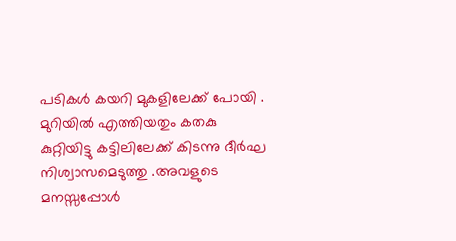പടികൾ കയറി മുകളിലേക്ക് പോയി .  മുറിയിൽ എത്തിയതും കതകു കുറ്റിയിട്ടു കട്ടിലിലേക്ക് കിടന്നു ദീർഘ നിശ്വാസമെടുത്തു .അവളുടെ മനസ്സപ്പോൾ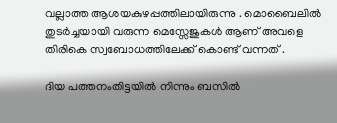വല്ലാത്ത ആശയകുഴപ്പത്തിലായിരുന്നു . മൊബൈലിൽ തുടർച്ചയായി വരുന്ന മെസ്സേജുകൾ ആണ് അവളെ തിരികെ സ്വബോധത്തിലേക്ക് കൊണ്ട് വന്നത് .

ദിയ പത്തനംതിട്ടയിൽ നിന്നും ബസിൽ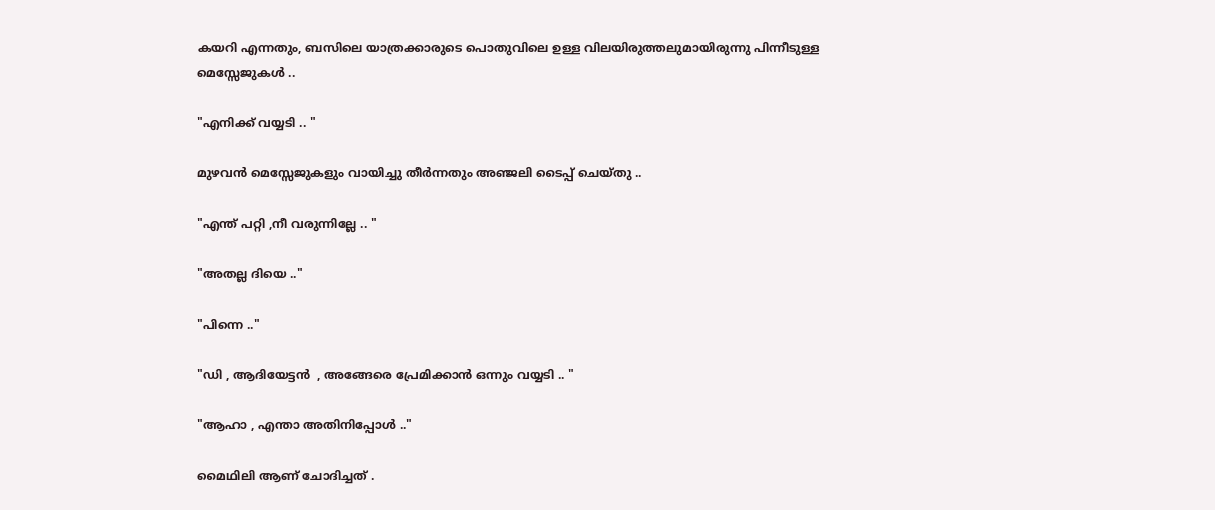കയറി എന്നതും, ബസിലെ യാത്രക്കാരുടെ പൊതുവിലെ ഉള്ള വിലയിരുത്തലുമായിരുന്നു പിന്നീടുള്ള മെസ്സേജുകൾ ..

"എനിക്ക് വയ്യടി .. "

മുഴവൻ മെസ്സേജുകളും വായിച്ചു തീർന്നതും അഞ്ജലി ടൈപ്പ് ചെയ്തു ..

"എന്ത് പറ്റി ,നീ വരുന്നില്ലേ .. "

"അതല്ല ദിയെ .."

"പിന്നെ .."

"ഡി , ആദിയേട്ടൻ  , അങ്ങേരെ പ്രേമിക്കാൻ ഒന്നും വയ്യടി .. "

"ആഹാ , എന്താ അതിനിപ്പോൾ .."

മൈഥിലി ആണ് ചോദിച്ചത് .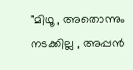"മിഥൂ , അതൊന്നും നടക്കില്ല , അപ്പൻ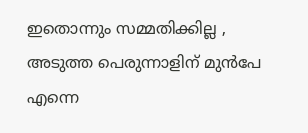ഇതൊന്നും സമ്മതിക്കില്ല , അടുത്ത പെരുന്നാളിന് മുൻപേ എന്നെ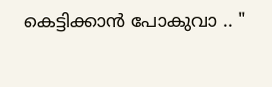കെട്ടിക്കാൻ പോകുവാ .. "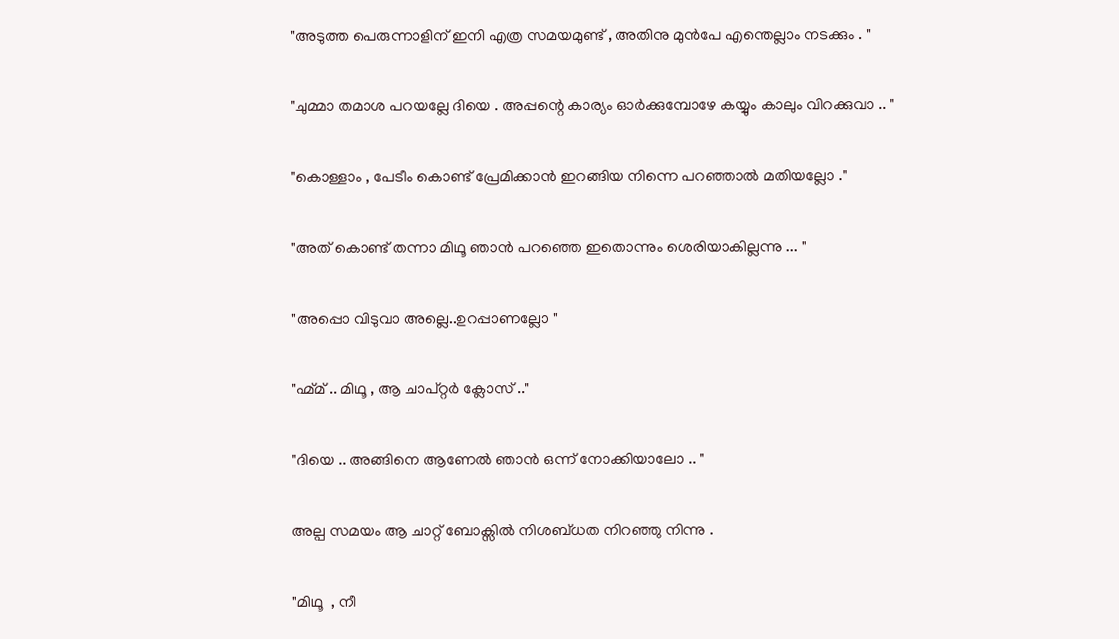"അടുത്ത പെരുന്നാളിന് ഇനി എത്ര സമയമുണ്ട് , അതിനു മുൻപേ എന്തെല്ലാം നടക്കും . "

"ചുമ്മാ തമാശ പറയല്ലേ ദിയെ . അപ്പന്റെ കാര്യം ഓർക്കുമ്പോഴേ കയ്യും കാലും വിറക്കുവാ .. "

"കൊള്ളാം , പേടീം കൊണ്ട് പ്രേമിക്കാൻ ഇറങ്ങിയ നിന്നെ പറഞ്ഞാൽ മതിയല്ലോ ."

"അത് കൊണ്ട് തന്നാ മിഥൂ ഞാൻ പറഞ്ഞെ ഇതൊന്നും ശെരിയാകില്ലന്നു ... "

"അപ്പൊ വിടുവാ അല്ലെ..ഉറപ്പാണല്ലോ "

"ഹ്മ്മ് .. മിഥൂ , ആ ചാപ്റ്റർ ക്ലോസ് .."

"ദിയെ .. അങ്ങിനെ ആണേൽ ഞാൻ ഒന്ന് നോക്കിയാലോ .. "

അല്പ സമയം ആ ചാറ്റ് ബോക്സിൽ നിശബ്ധത നിറഞ്ഞു നിന്നു .

"മിഥൂ  , നീ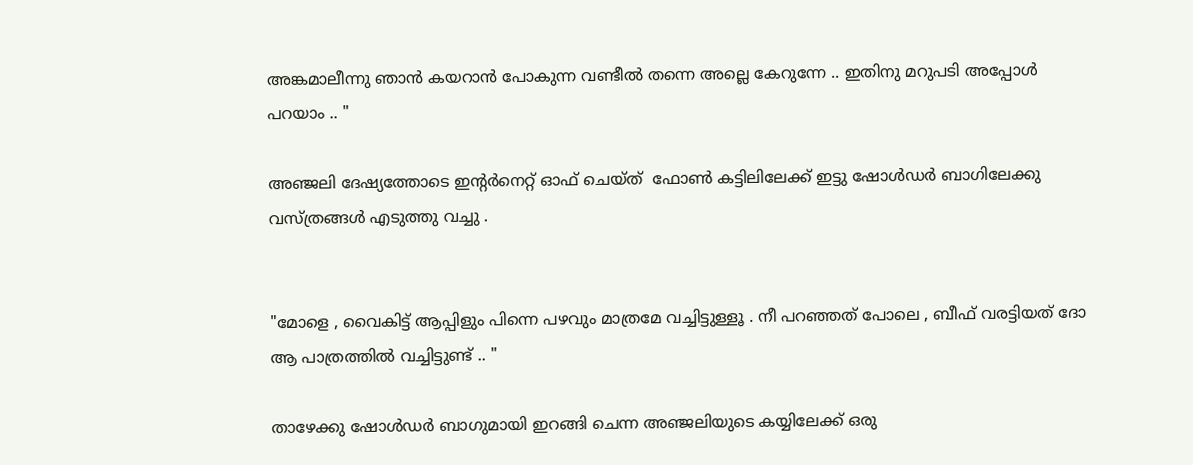അങ്കമാലീന്നു ഞാൻ കയറാൻ പോകുന്ന വണ്ടീൽ തന്നെ അല്ലെ കേറുന്നേ .. ഇതിനു മറുപടി അപ്പോൾ പറയാം .. "

അഞ്ജലി ദേഷ്യത്തോടെ ഇന്റർനെറ്റ് ഓഫ് ചെയ്ത്  ഫോൺ കട്ടിലിലേക്ക് ഇട്ടു ഷോൾഡർ ബാഗിലേക്കു വസ്ത്രങ്ങൾ എടുത്തു വച്ചു .


"മോളെ , വൈകിട്ട് ആപ്പിളും പിന്നെ പഴവും മാത്രമേ വച്ചിട്ടുള്ളൂ . നീ പറഞ്ഞത് പോലെ , ബീഫ് വരട്ടിയത് ദോ ആ പാത്രത്തിൽ വച്ചിട്ടുണ്ട് .. "

താഴേക്കു ഷോൾഡർ ബാഗുമായി ഇറങ്ങി ചെന്ന അഞ്ജലിയുടെ കയ്യിലേക്ക് ഒരു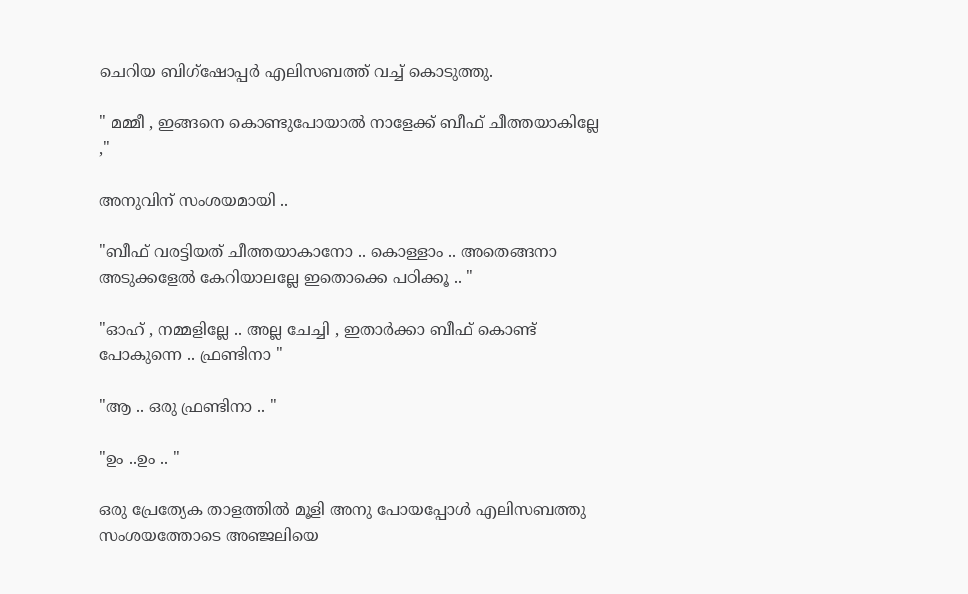ചെറിയ ബിഗ്‌ഷോപ്പർ എലിസബത്ത് വച്ച് കൊടുത്തു.

" മമ്മീ , ഇങ്ങനെ കൊണ്ടുപോയാൽ നാളേക്ക് ബീഫ് ചീത്തയാകില്ലേ ,"

അനുവിന് സംശയമായി ..

"ബീഫ് വരട്ടിയത് ചീത്തയാകാനോ .. കൊള്ളാം .. അതെങ്ങനാ അടുക്കളേൽ കേറിയാലല്ലേ ഇതൊക്കെ പഠിക്കൂ .. "

"ഓഹ് , നമ്മളില്ലേ .. അല്ല ചേച്ചി , ഇതാർക്കാ ബീഫ് കൊണ്ട് പോകുന്നെ .. ഫ്രണ്ടിനാ "

"ആ .. ഒരു ഫ്രണ്ടിനാ .. "

"ഉം ..ഉം .. "

ഒരു പ്രേത്യേക താളത്തിൽ മൂളി അനു പോയപ്പോൾ എലിസബത്തു സംശയത്തോടെ അഞ്ജലിയെ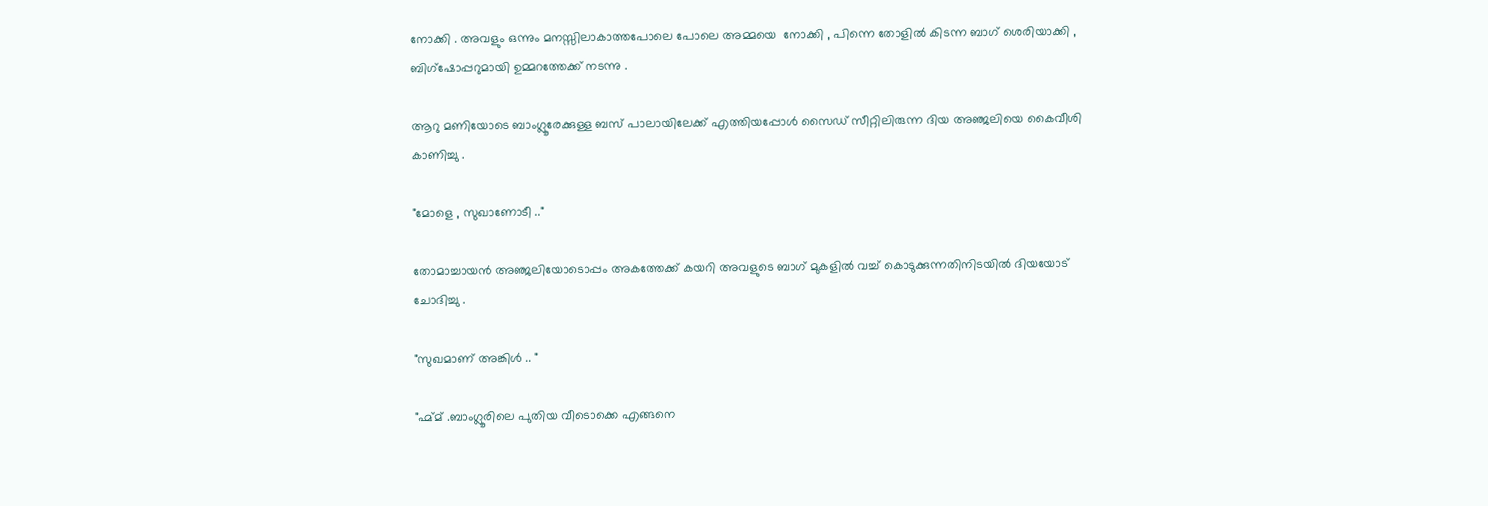നോക്കി . അവളും ഒന്നും മനസ്സിലാകാത്തപോലെ പോലെ അമ്മയെ  നോക്കി , പിന്നെ തോളിൽ കിടന്ന ബാഗ് ശെരിയാക്കി , ബിഗ്‌ഷോപ്പറുമായി ഉമ്മറത്തേക്ക് നടന്നു .

ആറു മണിയോടെ ബാംഗ്ലൂരേക്കുള്ള ബസ് പാലായിലേക്ക് എത്തിയപ്പോൾ സൈഡ് സീറ്റിലിരുന്ന ദിയ അഞ്ജലിയെ കൈവീശി കാണിച്ചു .

"മോളെ , സുഖാണോടീ .."

തോമാച്ചായൻ അഞ്ജലിയോടൊപ്പം അകത്തേക്ക് കയറി അവളുടെ ബാഗ് മുകളിൽ വച്ച് കൊടുക്കുന്നതിനിടയിൽ ദിയയോട് ചോദിച്ചു .

"സുഖമാണ് അങ്കിൾ .. "

"ഹ്മ്മ് .ബാംഗ്ലൂരിലെ പുതിയ വീടൊക്കെ എങ്ങനെ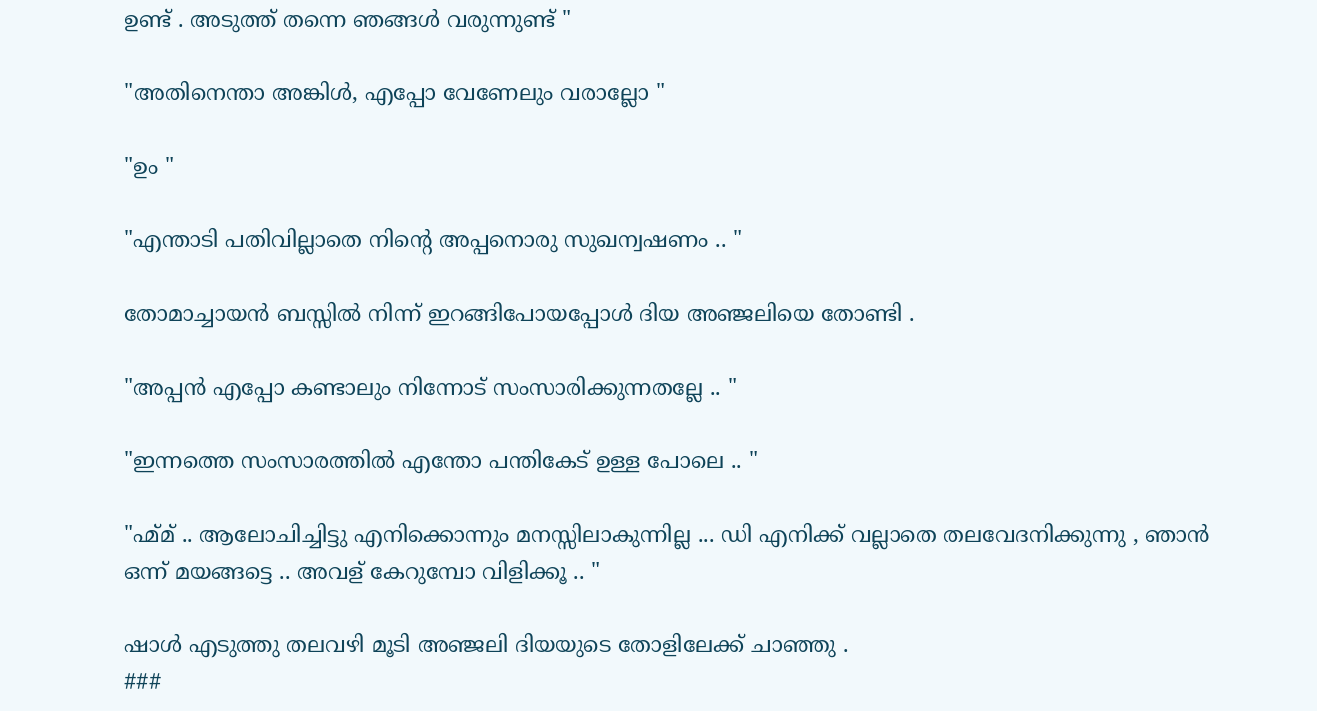ഉണ്ട് . അടുത്ത് തന്നെ ഞങ്ങൾ വരുന്നുണ്ട് "

"അതിനെന്താ അങ്കിൾ, എപ്പോ വേണേലും വരാല്ലോ "

"ഉം "

"എന്താടി പതിവില്ലാതെ നിന്റെ അപ്പനൊരു സുഖന്വഷണം .. "

തോമാച്ചായൻ ബസ്സിൽ നിന്ന് ഇറങ്ങിപോയപ്പോൾ ദിയ അഞ്ജലിയെ തോണ്ടി .

"അപ്പൻ എപ്പോ കണ്ടാലും നിന്നോട് സംസാരിക്കുന്നതല്ലേ .. "

"ഇന്നത്തെ സംസാരത്തിൽ എന്തോ പന്തികേട് ഉള്ള പോലെ .. "

"ഹ്മ്മ് .. ആലോചിച്ചിട്ടു എനിക്കൊന്നും മനസ്സിലാകുന്നില്ല ... ഡി എനിക്ക് വല്ലാതെ തലവേദനിക്കുന്നു , ഞാൻ ഒന്ന് മയങ്ങട്ടെ .. അവള് കേറുമ്പോ വിളിക്കൂ .. "

ഷാൾ എടുത്തു തലവഴി മൂടി അഞ്ജലി ദിയയുടെ തോളിലേക്ക് ചാഞ്ഞു .
###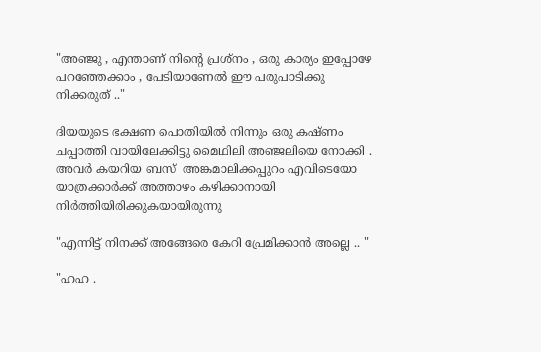"അഞ്ജു , എന്താണ് നിന്റെ പ്രശ്‍നം , ഒരു കാര്യം ഇപ്പോഴേ പറഞ്ഞേക്കാം , പേടിയാണേൽ ഈ പരുപാടിക്കു നിക്കരുത് .."

ദിയയുടെ ഭക്ഷണ പൊതിയിൽ നിന്നും ഒരു കഷ്ണം ചപ്പാത്തി വായിലേക്കിട്ടു മൈഥിലി അഞ്ജലിയെ നോക്കി . അവർ കയറിയ ബസ്  അങ്കമാലിക്കപ്പുറം എവിടെയോ യാത്രക്കാർക്ക് അത്താഴം കഴിക്കാനായി നിർത്തിയിരിക്കുകയായിരുന്നു

"എന്നിട്ട് നിനക്ക് അങ്ങേരെ കേറി പ്രേമിക്കാൻ അല്ലെ .. "

"ഹഹ .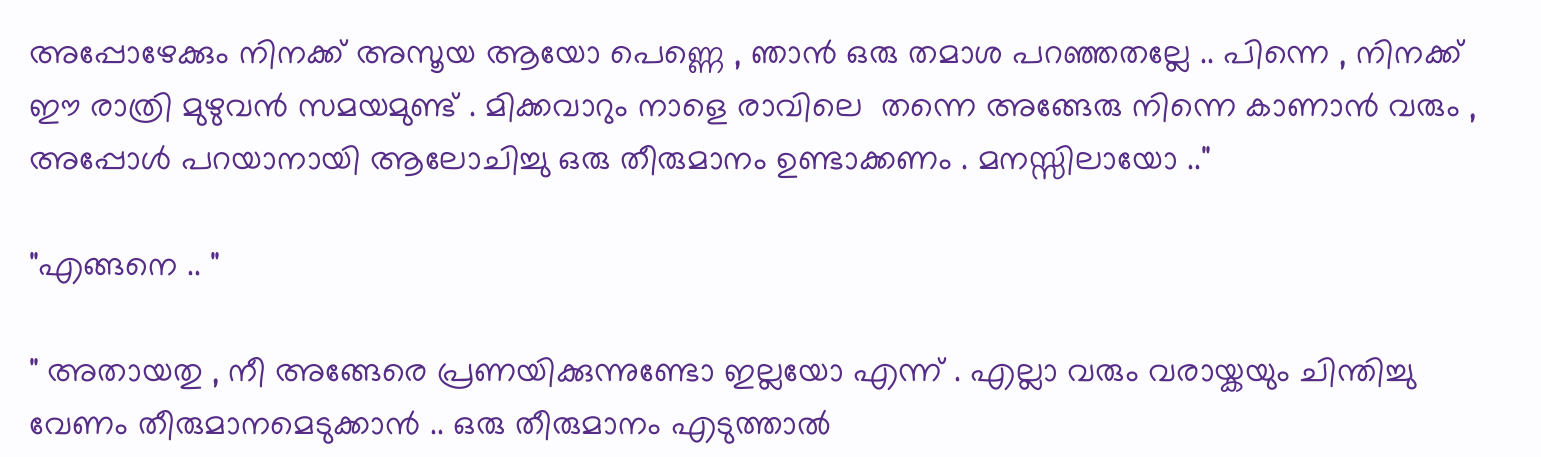അപ്പോഴേക്കും നിനക്ക് അസൂയ ആയോ പെണ്ണെ , ഞാൻ ഒരു തമാശ പറഞ്ഞതല്ലേ .. പിന്നെ , നിനക്ക് ഈ രാത്രി മുഴുവൻ സമയമുണ്ട് . മിക്കവാറും നാളെ രാവിലെ  തന്നെ അങ്ങേരു നിന്നെ കാണാൻ വരും , അപ്പോൾ പറയാനായി ആലോചിച്ചു ഒരു തീരുമാനം ഉണ്ടാക്കണം . മനസ്സിലായോ .."

"എങ്ങനെ .. "

" അതായതു , നീ അങ്ങേരെ പ്രണയിക്കുന്നുണ്ടോ ഇല്ലയോ എന്ന് . എല്ലാ വരും വരായ്കയും ചിന്തിച്ചു  വേണം തീരുമാനമെടുക്കാൻ .. ഒരു തീരുമാനം എടുത്താൽ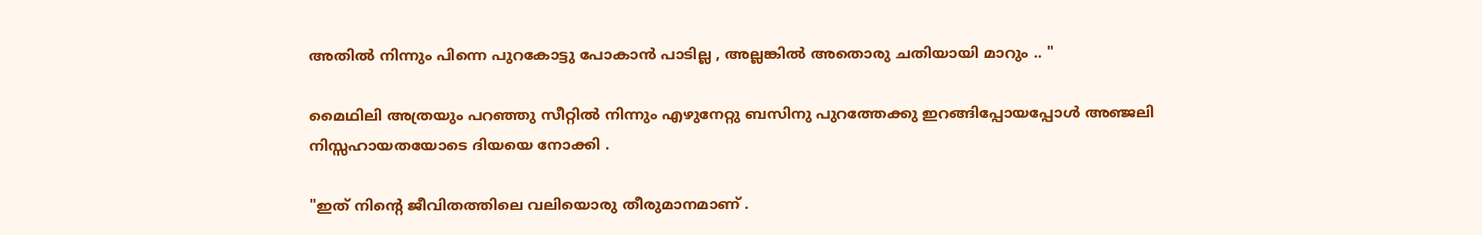അതിൽ നിന്നും പിന്നെ പുറകോട്ടു പോകാൻ പാടില്ല , അല്ലങ്കിൽ അതൊരു ചതിയായി മാറും .. "

മൈഥിലി അത്രയും പറഞ്ഞു സീറ്റിൽ നിന്നും എഴുനേറ്റു ബസിനു പുറത്തേക്കു ഇറങ്ങിപ്പോയപ്പോൾ അഞ്ജലി നിസ്സഹായതയോടെ ദിയയെ നോക്കി .

"ഇത് നിന്റെ ജീവിതത്തിലെ വലിയൊരു തീരുമാനമാണ് .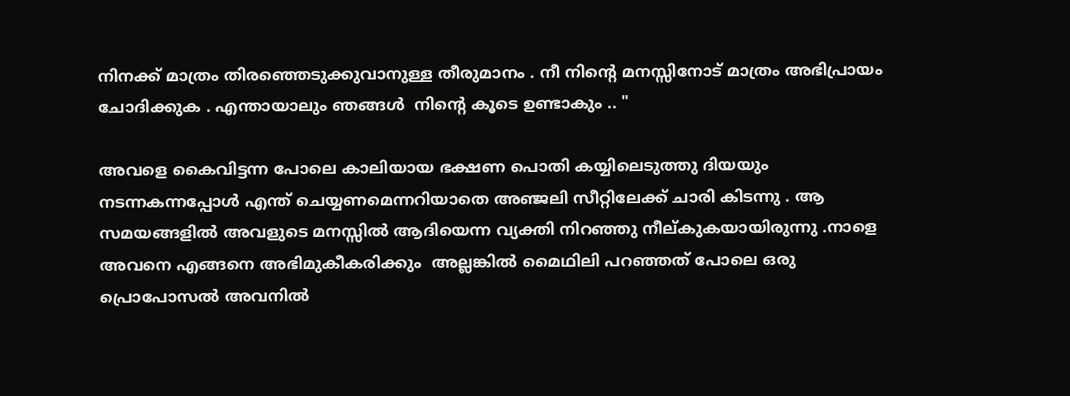നിനക്ക് മാത്രം തിരഞ്ഞെടുക്കുവാനുള്ള തീരുമാനം . നീ നിന്റെ മനസ്സിനോട് മാത്രം അഭിപ്രായം ചോദിക്കുക . എന്തായാലും ഞങ്ങൾ  നിന്റെ കൂടെ ഉണ്ടാകും .. "

അവളെ കൈവിട്ടന്ന പോലെ കാലിയായ ഭക്ഷണ പൊതി കയ്യിലെടുത്തു ദിയയും നടന്നകന്നപ്പോൾ എന്ത് ചെയ്യണമെന്നറിയാതെ അഞ്ജലി സീറ്റിലേക്ക് ചാരി കിടന്നു . ആ സമയങ്ങളിൽ അവളുടെ മനസ്സിൽ ആദിയെന്ന വ്യക്തി നിറഞ്ഞു നീല്കുകയായിരുന്നു .നാളെ അവനെ എങ്ങനെ അഭിമുകീകരിക്കും  അല്ലങ്കിൽ മൈഥിലി പറഞ്ഞത് പോലെ ഒരു പ്രൊപോസൽ അവനിൽ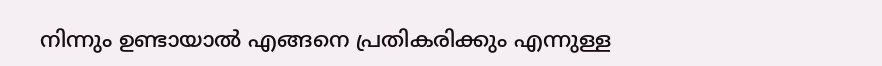നിന്നും ഉണ്ടായാൽ എങ്ങനെ പ്രതികരിക്കും എന്നുള്ള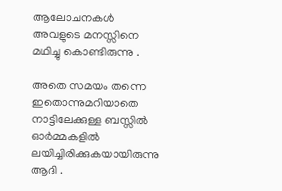ആലോചനകൾ അവളുടെ മനസ്സിനെ മഥിച്ചു കൊണ്ടിരുന്നു .

അതെ സമയം തന്നെ ഇതൊന്നുമറിയാതെ നാട്ടിലേക്കുള്ള ബസ്സിൽ  ഓർമ്മകളിൽ ലയിച്ചിരിക്കുകയായിരുന്നു ആദി .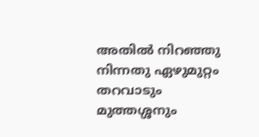അതിൽ നിറഞ്ഞു നിന്നതു ഏഴുമുറ്റം തറവാടും മുത്തശ്ശനും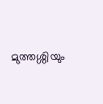മുത്തശ്ശിയും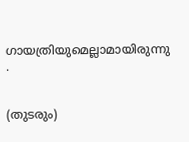ഗായത്രിയുമെല്ലാമായിരുന്നു .


(തുടരും)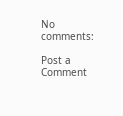No comments:

Post a Comment